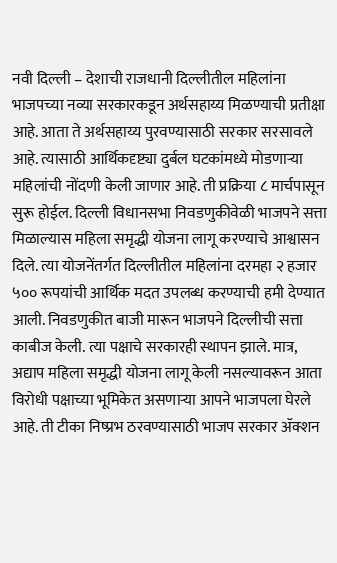नवी दिल्ली – देशाची राजधानी दिल्लीतील महिलांना भाजपच्या नव्या सरकारकडून अर्थसहाय्य मिळण्याची प्रतीक्षा आहे. आता ते अर्थसहाय्य पुरवण्यासाठी सरकार सरसावले आहे. त्यासाठी आर्थिकदृष्ट्या दुर्बल घटकांमध्ये मोडणाऱ्या महिलांची नोंदणी केली जाणार आहे. ती प्रक्रिया ८ मार्चपासून सुरू होईल. दिल्ली विधानसभा निवडणुकीवेळी भाजपने सत्ता मिळाल्यास महिला समृद्धी योजना लागू करण्याचे आश्वासन दिले. त्या योजनेंतर्गत दिल्लीतील महिलांना दरमहा २ हजार ५०० रूपयांची आर्थिक मदत उपलब्ध करण्याची हमी देण्यात आली. निवडणुकीत बाजी मारून भाजपने दिल्लीची सत्ता काबीज केली. त्या पक्षाचे सरकारही स्थापन झाले. मात्र, अद्याप महिला समृद्धी योजना लागू केली नसल्यावरून आता विरोधी पक्षाच्या भूमिकेत असणाऱ्या आपने भाजपला घेरले आहे. ती टीका निष्प्रभ ठरवण्यासाठी भाजप सरकार ॲक्शन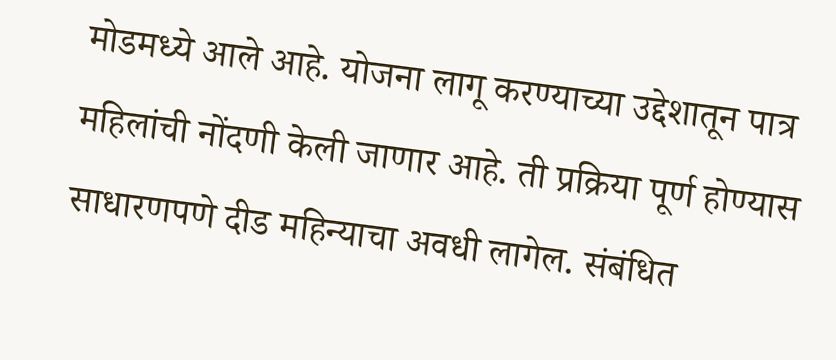मोडमध्ये आले आहे. योजना लागू करण्याच्या उद्देशातून पात्र महिलांची नोंदणी केली जाणार आहे. ती प्रक्रिया पूर्ण होण्यास साधारणपणे दीड महिन्याचा अवधी लागेल. संबंधित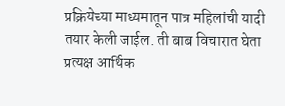प्रक्रियेच्या माध्यमातून पात्र महिलांची यादी तयार केली जाईल. ती बाब विचारात घेता प्रत्यक्ष आर्थिक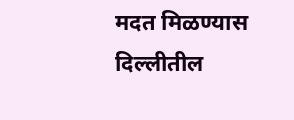मदत मिळण्यास दिल्लीतील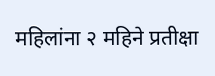महिलांना २ महिने प्रतीक्षा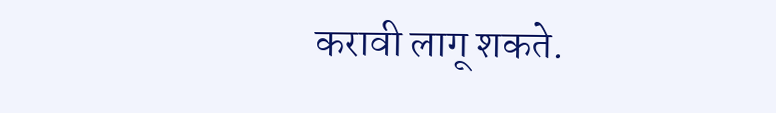करावी लागू शकते.